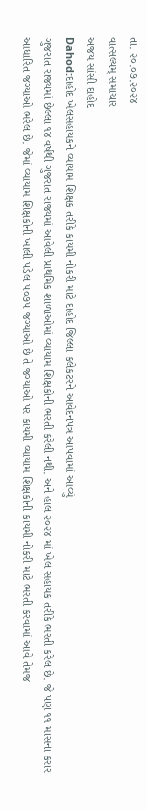તા. ૨૦.૦૭.૨૦૨૪
વાત્સલ્યમ્ સમાચાર
અજય સાંસી દાહોદ
Dahod:દાહોદ ખેલસહાયકને વ્યાયામ શિક્ષક તરીકે કાયમી નોકરી માટે દાહોદ જિલ્લા કલેકટરને આવેદનપત્ર આપવામાં આવ્યું
ગુજરાત રાજ્યમાં છેલ્લા ૧૪ વર્ષથી ગુજરાત રાજ્યમાં આવેલી પ્રાથમિક શાળાઓમાં વ્યાયામ શિક્ષકોની ભરતી કરેલી નથી. અને હાલ ૨૦૨૪ માં ખેલ સહાયક તરીકે ભરતી કરેલ છે. જે પણ ૧૧ માસના કરાર આધારિત જગ્યાઓ ભરેલ છે. જેમાં વ્યાયામ શિક્ષકોની ખાલી પડેલ ૫૦૭૫ જગ્યાઓ છે તે જગ્યાઓ પર કાયમી વ્યાયામ શિક્ષકોની કાયમી નોકરી માટે ભરતી કરવામાં આવે તેમજ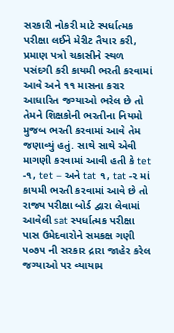સરકારી નોકરી માટે સ્પર્ધાત્મક પરીક્ષા લઈને મેરીટ તૈયાર કરી, પ્રમાણ પત્રો ચકાસીને સ્થળ પસંદગી કરી કાયમી ભરતી કરવામાં આવે અને ૧૧ માસના કરાર આધારિત જગ્યાઓ ભરેલ છે તો તેમને શિક્ષકોની ભરતીના નિયમો મુજબ ભરતી કરવામાં આવે તેમ જણાવ્યું હતું. સાથે સાથે એવી માગણી કરવામાં આવી હતી કે tet -૧, tet – અને tat ૧, tat -૨ માં કાયમી ભરતી કરવામાં આવે છે તો રાજ્ય પરીક્ષા બોર્ડ દ્વારા લેવામાં આવેલી sat સ્પર્ધાત્મક પરીક્ષા પાસ ઉમેદવારોને સમકક્ષ ગણી ૫૦૭૫ ની સરકાર દ્રારા જાહેર કરેલ જગ્યાઓ પર વ્યાયામ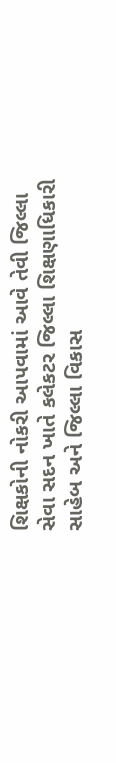શિક્ષકોની નોકરી આપવામાં આવે તેવી જિલ્લા સેવા સદન ખાતે કલેકટર જિલ્લા શિક્ષણાધિકારી સાહેબ અને જિલ્લા વિકાસ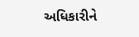અધિકારીને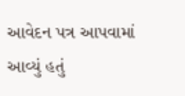આવેદન પત્ર આપવામાં આવ્યું હતું